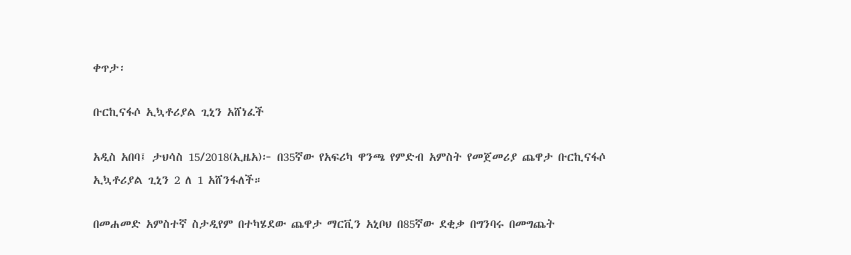ቀጥታ፡

ቡርኪናፋሶ ኢኳቶሪያል ጊኒን አሸነፈች

አዲስ አበባ፤ ታህሳስ 15/2018(ኢዜአ)፦ በ35ኛው የአፍሪካ ዋንጫ የምድብ አምስት የመጀመሪያ ጨዋታ ቡርኪናፋሶ ኢኳቶሪያል ጊኒን 2 ለ 1 አሸንፋለች።

በመሐመድ አምስተኛ ስታዲየም በተካሄደው ጨዋታ ማርቪን አኒቦህ በ85ኛው ደቂቃ በግንባሩ በመግጨት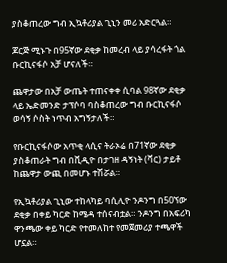ያስቆጠረው ግብ ኢኳቶሪያል ጊኒን መሪ አድርጓል።

ጆርጅ ሚኑጉ በ95ኛው ደቂቃ ከመረብ ላይ ያሳረፋት ጎል ቡርኪናፋሶ አቻ ሆናለች።

ጨዋታው በአቻ ውጤት ተጠናቀቀ ሲባል 98ኛው ደቂቃ ላይ ኤድመንድ ታፕሶባ ባስቆጠረው ግብ ቡርኪናፋሶ ወሳኝ ሶስት ነጥብ አግኝታለች።

የቡርኪናፋሶው አጥቂ ላሲና ትራኦሬ በ71ኛው ደቂቃ ያስቆጠራት ግብ በቪዲዮ በታገዘ ዳኝነት (ቫር) ታይቶ ከጨዋታ ውጪ በመሆኑ ተሽሯል።

የኢኳቶሪያል ጊኒው ተከላካይ ባሲሊዮ ንዶንግ በ50ኘው ደቂቃ በቀይ ካርድ ከሜዳ ተሰናብቷል። ንዶንግ በአፍሪካ ዋንጫው ቀይ ካርድ የተመለከተ የመጀመሪያ ተጫዋች ሆኗል።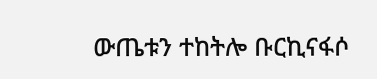ውጤቱን ተከትሎ ቡርኪናፋሶ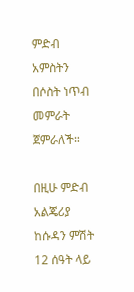ምድብ አምስትን በሶስት ነጥብ መምራት ጀምራለች።

በዚሁ ምድብ አልጄሪያ ከሱዳን ምሽት 12 ሰዓት ላይ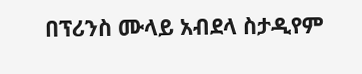በፕሪንስ ሙላይ አብደላ ስታዲየም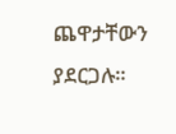ጨዋታቸውን ያደርጋሉ።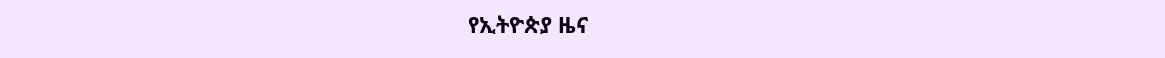የኢትዮጵያ ዜና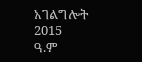አገልግሎት
2015
ዓ.ም